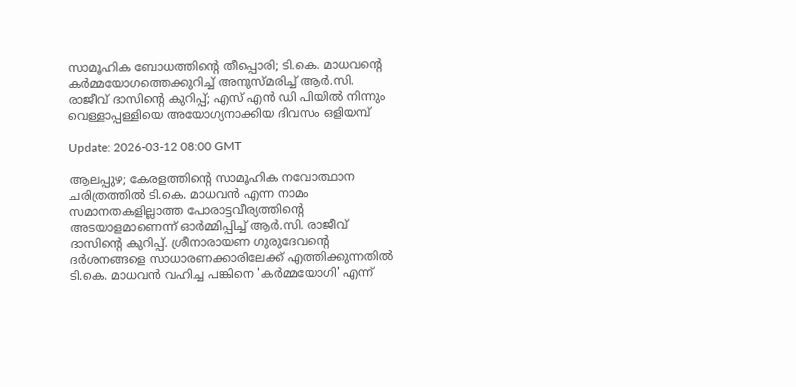സാമൂഹിക ബോധത്തിന്റെ തീപ്പൊരി; ടി.കെ. മാധവന്റെ കര്‍മ്മയോഗത്തെക്കുറിച്ച് അനുസ്മരിച്ച് ആര്‍.സി. രാജീവ് ദാസിന്റെ കുറിപ്പ്; എസ് എന്‍ ഡി പിയില്‍ നിന്നും വെള്ളാപ്പള്ളിയെ അയോഗ്യനാക്കിയ ദിവസം ഒളിയമ്പ്‌

Update: 2026-03-12 08:00 GMT

ആലപ്പുഴ; കേരളത്തിന്റെ സാമൂഹിക നവോത്ഥാന ചരിത്രത്തില്‍ ടി.കെ. മാധവന്‍ എന്ന നാമം സമാനതകളില്ലാത്ത പോരാട്ടവീര്യത്തിന്റെ അടയാളമാണെന്ന് ഓര്‍മ്മിപ്പിച്ച് ആര്‍.സി. രാജീവ് ദാസിന്റെ കുറിപ്പ്. ശ്രീനാരായണ ഗുരുദേവന്റെ ദര്‍ശനങ്ങളെ സാധാരണക്കാരിലേക്ക് എത്തിക്കുന്നതില്‍ ടി.കെ. മാധവന്‍ വഹിച്ച പങ്കിനെ 'കര്‍മ്മയോഗി' എന്ന്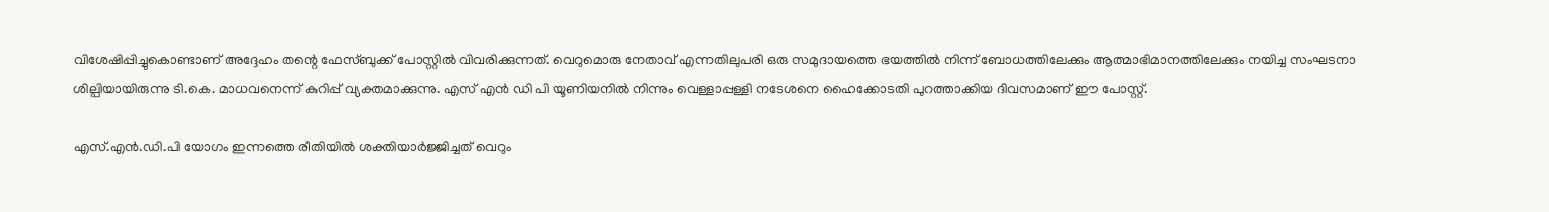വിശേഷിപ്പിച്ചുകൊണ്ടാണ് അദ്ദേഹം തന്റെ ഫേസ്ബുക്ക് പോസ്റ്റില്‍ വിവരിക്കുന്നത്. വെറുമൊരു നേതാവ് എന്നതിലുപരി ഒരു സമുദായത്തെ ഭയത്തില്‍ നിന്ന് ബോധത്തിലേക്കും ആത്മാഭിമാനത്തിലേക്കും നയിച്ച സംഘടനാ ശില്പിയായിരുന്നു ടി.കെ. മാധവനെന്ന് കുറിപ്പ് വ്യക്തമാക്കുന്നു. എസ് എന്‍ ഡി പി യൂണിയനില്‍ നിന്നും വെള്ളാപ്പള്ളി നടേശനെ ഹൈക്കോടതി പുറത്താക്കിയ ദിവസമാണ് ഈ പോസ്റ്റ്.

എസ്.എന്‍.ഡി.പി യോഗം ഇന്നത്തെ രീതിയില്‍ ശക്തിയാര്‍ജ്ജിച്ചത് വെറും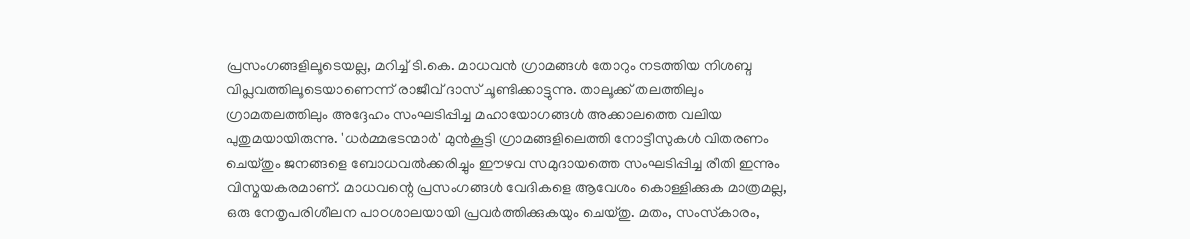പ്രസംഗങ്ങളിലൂടെയല്ല, മറിച്ച് ടി.കെ. മാധവന്‍ ഗ്രാമങ്ങള്‍ തോറും നടത്തിയ നിശബ്ദ വിപ്ലവത്തിലൂടെയാണെന്ന് രാജീവ് ദാസ് ചൂണ്ടിക്കാട്ടുന്നു. താലൂക്ക് തലത്തിലും ഗ്രാമതലത്തിലും അദ്ദേഹം സംഘടിപ്പിച്ച മഹായോഗങ്ങള്‍ അക്കാലത്തെ വലിയ പുതുമയായിരുന്നു. 'ധര്‍മ്മഭടന്മാര്‍' മുന്‍കൂട്ടി ഗ്രാമങ്ങളിലെത്തി നോട്ടീസുകള്‍ വിതരണം ചെയ്തും ജനങ്ങളെ ബോധവല്‍ക്കരിച്ചും ഈഴവ സമുദായത്തെ സംഘടിപ്പിച്ച രീതി ഇന്നും വിസ്മയകരമാണ്. മാധവന്റെ പ്രസംഗങ്ങള്‍ വേദികളെ ആവേശം കൊള്ളിക്കുക മാത്രമല്ല, ഒരു നേതൃപരിശീലന പാഠശാലയായി പ്രവര്‍ത്തിക്കുകയും ചെയ്തു. മതം, സംസ്‌കാരം,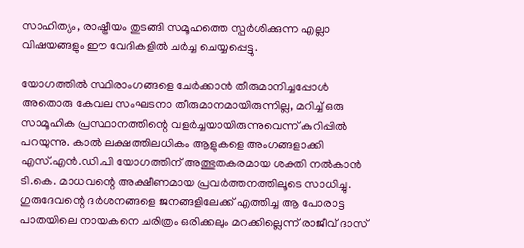സാഹിത്യം, രാഷ്ട്രീയം തുടങ്ങി സമൂഹത്തെ സ്പര്‍ശിക്കുന്ന എല്ലാ വിഷയങ്ങളും ഈ വേദികളില്‍ ചര്‍ച്ച ചെയ്യപ്പെട്ടു.

യോഗത്തില്‍ സ്ഥിരാംഗങ്ങളെ ചേര്‍ക്കാന്‍ തീരുമാനിച്ചപ്പോള്‍ അതൊരു കേവല സംഘടനാ തീരുമാനമായിരുന്നില്ല, മറിച്ച് ഒരു സാമൂഹിക പ്രസ്ഥാനത്തിന്റെ വളര്‍ച്ചയായിരുന്നുവെന്ന് കുറിപ്പില്‍ പറയുന്നു. കാല്‍ ലക്ഷത്തിലധികം ആളുകളെ അംഗങ്ങളാക്കി എസ്.എന്‍.ഡി.പി യോഗത്തിന് അത്ഭുതകരമായ ശക്തി നല്‍കാന്‍ ടി.കെ. മാധവന്റെ അക്ഷീണമായ പ്രവര്‍ത്തനത്തിലൂടെ സാധിച്ചു. ഗുരുദേവന്റെ ദര്‍ശനങ്ങളെ ജനങ്ങളിലേക്ക് എത്തിച്ച ആ പോരാട്ട പാതയിലെ നായകനെ ചരിത്രം ഒരിക്കലും മറക്കില്ലെന്ന് രാജീവ് ദാസ്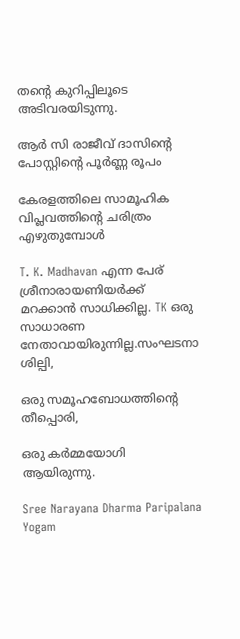തന്റെ കുറിപ്പിലൂടെ അടിവരയിടുന്നു.

ആര്‍ സി രാജീവ് ദാസിന്റെ പോസ്റ്റിന്റെ പൂര്‍ണ്ണ രൂപം

കേരളത്തിലെ സാമൂഹിക വിപ്ലവത്തിന്റെ ചരിത്രം എഴുതുമ്പോള്‍

T. K. Madhavan എന്ന പേര് ശ്രീനാരായണിയര്‍ക്ക് മറക്കാന്‍ സാധിക്കില്ല. TK ഒരു സാധാരണ നേതാവായിരുന്നില്ല.സംഘടനാ ശില്പി,

ഒരു സമൂഹബോധത്തിന്റെ തീപ്പൊരി,

ഒരു കര്‍മ്മയോഗി ആയിരുന്നു.

Sree Narayana Dharma Paripalana Yogam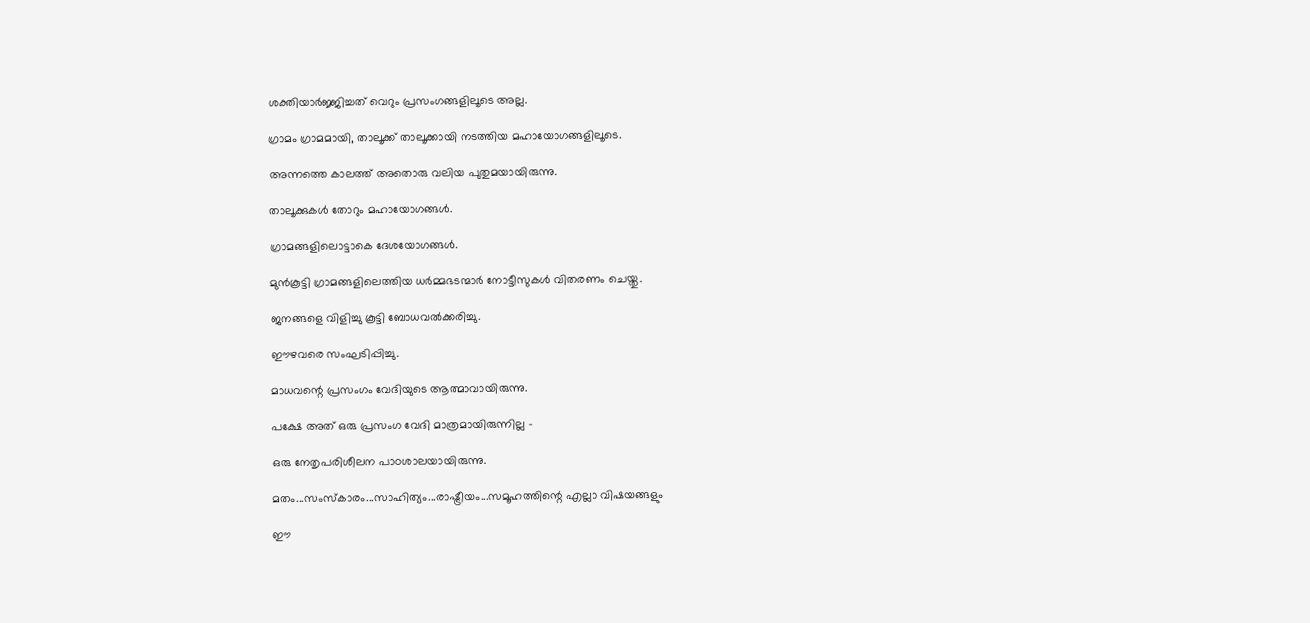ശക്തിയാര്‍ജ്ജിച്ചത് വെറും പ്രസംഗങ്ങളിലൂടെ അല്ല.

ഗ്രാമം ഗ്രാമമായി, താലൂക്ക് താലൂക്കായി നടത്തിയ മഹായോഗങ്ങളിലൂടെ.

അന്നത്തെ കാലത്ത് അതൊരു വലിയ പുതുമയായിരുന്നു.

താലൂക്കുകള്‍ തോറും മഹായോഗങ്ങള്‍.

ഗ്രാമങ്ങളിലൊട്ടാകെ ദേശയോഗങ്ങള്‍.

മുന്‍കൂട്ടി ഗ്രാമങ്ങളിലെത്തിയ ധര്‍മ്മഭടന്മാര്‍ നോട്ടീസുകള്‍ വിതരണം ചെയ്തു.

ജനങ്ങളെ വിളിച്ചു കൂട്ടി ബോധവല്‍ക്കരിച്ചു.

ഈഴവരെ സംഘടിപ്പിച്ചു.

മാധവന്റെ പ്രസംഗം വേദിയുടെ ആത്മാവായിരുന്നു.

പക്ഷേ അത് ഒരു പ്രസംഗ വേദി മാത്രമായിരുന്നില്ല -

ഒരു നേതൃപരിശീലന പാഠശാലയായിരുന്നു.

മതം...സംസ്‌കാരം...സാഹിത്യം...രാഷ്ട്രീയം...സമൂഹത്തിന്റെ എല്ലാ വിഷയങ്ങളും

ഈ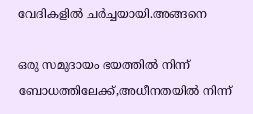വേദികളില്‍ ചര്‍ച്ചയായി.അങ്ങനെ

ഒരു സമുദായം ഭയത്തില്‍ നിന്ന് ബോധത്തിലേക്ക്,അധീനതയില്‍ നിന്ന്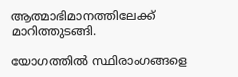ആത്മാഭിമാനത്തിലേക്ക് മാറിത്തുടങ്ങി.

യോഗത്തില്‍ സ്ഥിരാംഗങ്ങളെ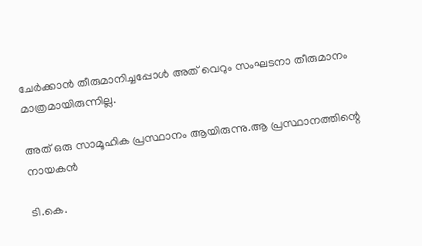ചേര്‍ക്കാന്‍ തീരുമാനിച്ചപ്പോള്‍ അത് വെറും സംഘടനാ തീരുമാനം മാത്രമായിരുന്നില്ല.

അത് ഒരു സാമൂഹിക പ്രസ്ഥാനം ആയിരുന്നു.ആ പ്രസ്ഥാനത്തിന്റെ നായകന്‍

ടി.കെ.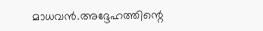മാധവന്‍.അദ്ദേഹത്തിന്റെ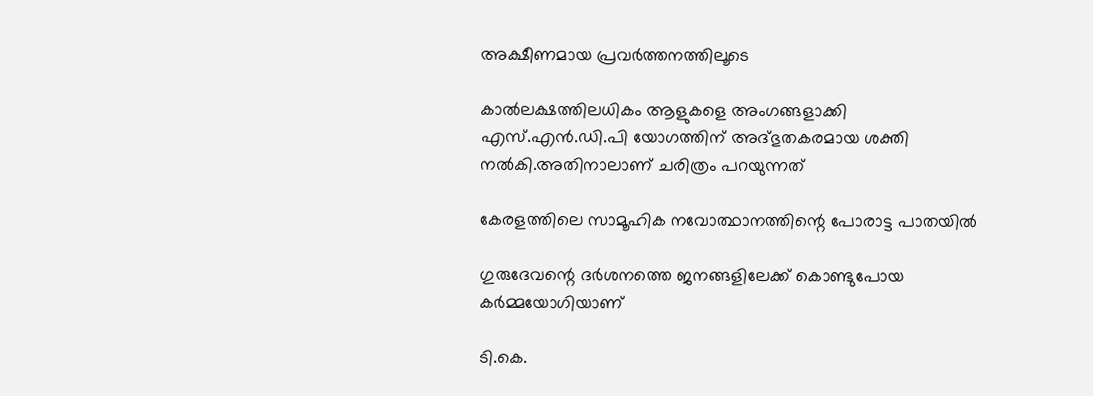അക്ഷീണമായ പ്രവര്‍ത്തനത്തിലൂടെ

കാല്‍ലക്ഷത്തിലധികം ആളുകളെ അംഗങ്ങളാക്കി എസ്.എന്‍.ഡി.പി യോഗത്തിന് അദ്ഭുതകരമായ ശക്തി നല്‍കി.അതിനാലാണ് ചരിത്രം പറയുന്നത്

കേരളത്തിലെ സാമൂഹിക നവോത്ഥാനത്തിന്റെ പോരാട്ട പാതയില്‍

ഗുരുദേവന്റെ ദര്‍ശനത്തെ ജനങ്ങളിലേക്ക് കൊണ്ടുപോയ കര്‍മ്മയോഗിയാണ്

ടി.കെ.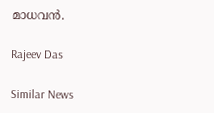മാധവന്‍.

Rajeev Das

Similar News